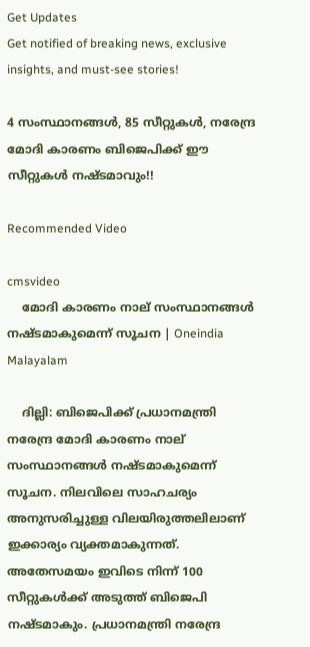Get Updates
Get notified of breaking news, exclusive insights, and must-see stories!

4 സംസ്ഥാനങ്ങള്‍, 85 സീറ്റുകള്‍, നരേന്ദ്ര മോദി കാരണം ബിജെപിക്ക് ഈ സീറ്റുകള്‍ നഷ്ടമാവും!!

Recommended Video

cmsvideo
    മോദി കാരണം നാല് സംസ്ഥാനങ്ങള്‍ നഷ്ടമാകുമെന്ന് സൂചന | Oneindia Malayalam

    ദില്ലി: ബിജെപിക്ക് പ്രധാനമന്ത്രി നരേന്ദ്ര മോദി കാരണം നാല് സംസ്ഥാനങ്ങള്‍ നഷ്ടമാകുമെന്ന് സൂചന. നിലവിലെ സാഹചര്യം അനുസരിച്ചുള്ള വിലയിരുത്തലിലാണ് ഇക്കാര്യം വ്യക്തമാകുന്നത്. അതേസമയം ഇവിടെ നിന്ന് 100 സീറ്റുകള്‍ക്ക് അടുത്ത് ബിജെപി നഷ്ടമാകും. പ്രധാനമന്ത്രി നരേന്ദ്ര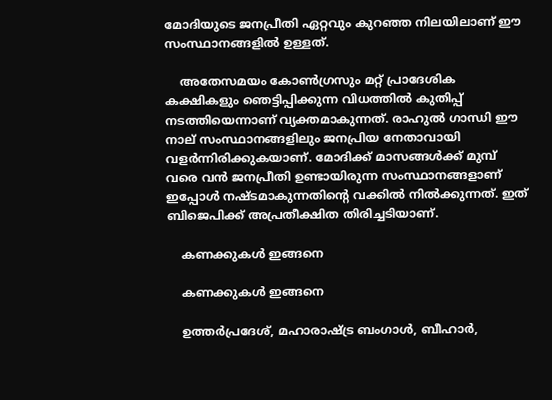മോദിയുടെ ജനപ്രീതി ഏറ്റവും കുറഞ്ഞ നിലയിലാണ് ഈ സംസ്ഥാനങ്ങളില്‍ ഉള്ളത്.

    അതേസമയം കോണ്‍ഗ്രസും മറ്റ് പ്രാദേശിക കക്ഷികളും ഞെട്ടിപ്പിക്കുന്ന വിധത്തില്‍ കുതിപ്പ് നടത്തിയെന്നാണ് വ്യക്തമാകുന്നത്. രാഹുല്‍ ഗാന്ധി ഈ നാല് സംസ്ഥാനങ്ങളിലും ജനപ്രിയ നേതാവായി വളര്‍ന്നിരിക്കുകയാണ്. മോദിക്ക് മാസങ്ങള്‍ക്ക് മുമ്പ് വരെ വന്‍ ജനപ്രീതി ഉണ്ടായിരുന്ന സംസ്ഥാനങ്ങളാണ് ഇപ്പോള്‍ നഷ്ടമാകുന്നതിന്റെ വക്കില്‍ നില്‍ക്കുന്നത്. ഇത് ബിജെപിക്ക് അപ്രതീക്ഷിത തിരിച്ചടിയാണ്.

    കണക്കുകള്‍ ഇങ്ങനെ

    കണക്കുകള്‍ ഇങ്ങനെ

    ഉത്തര്‍പ്രദേശ്, മഹാരാഷ്ട്ര ബംഗാള്‍, ബീഹാര്‍,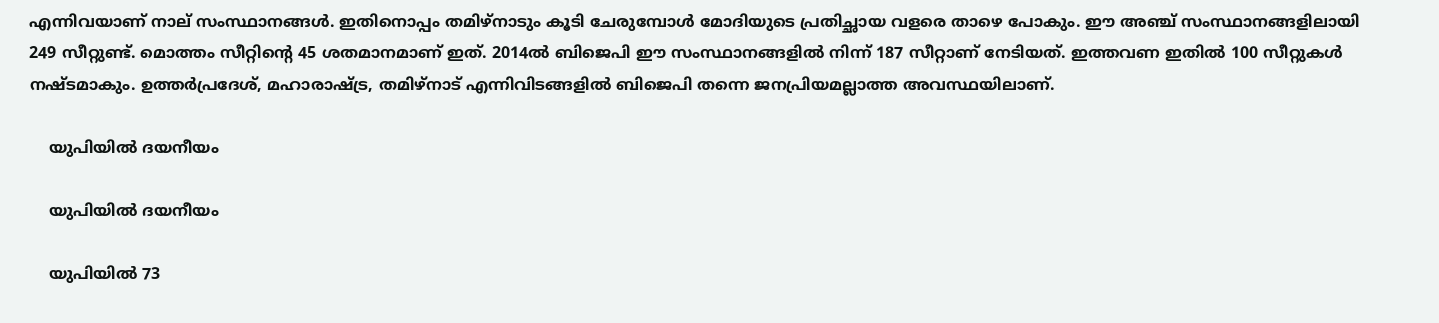എന്നിവയാണ് നാല് സംസ്ഥാനങ്ങള്‍. ഇതിനൊപ്പം തമിഴ്‌നാടും കൂടി ചേരുമ്പോള്‍ മോദിയുടെ പ്രതിച്ഛായ വളരെ താഴെ പോകും. ഈ അഞ്ച് സംസ്ഥാനങ്ങളിലായി 249 സീറ്റുണ്ട്. മൊത്തം സീറ്റിന്റെ 45 ശതമാനമാണ് ഇത്. 2014ല്‍ ബിജെപി ഈ സംസ്ഥാനങ്ങളില്‍ നിന്ന് 187 സീറ്റാണ് നേടിയത്. ഇത്തവണ ഇതില്‍ 100 സീറ്റുകള്‍ നഷ്ടമാകും. ഉത്തര്‍പ്രദേശ്, മഹാരാഷ്ട്ര, തമിഴ്‌നാട് എന്നിവിടങ്ങളില്‍ ബിജെപി തന്നെ ജനപ്രിയമല്ലാത്ത അവസ്ഥയിലാണ്.

    യുപിയില്‍ ദയനീയം

    യുപിയില്‍ ദയനീയം

    യുപിയില്‍ 73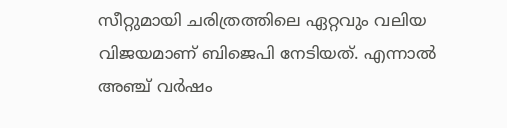സീറ്റുമായി ചരിത്രത്തിലെ ഏറ്റവും വലിയ വിജയമാണ് ബിജെപി നേടിയത്. എന്നാല്‍ അഞ്ച് വര്‍ഷം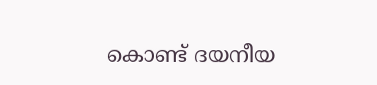കൊണ്ട് ദയനീയ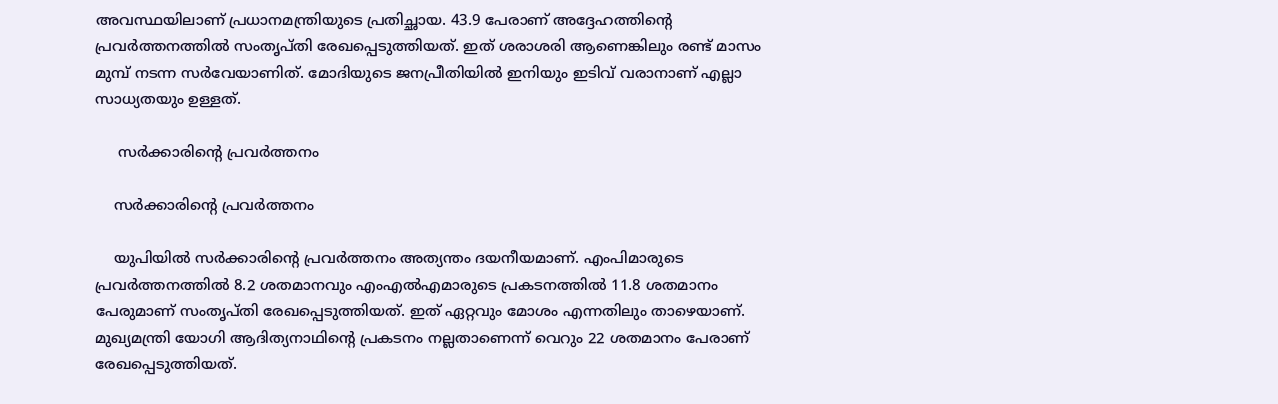അവസ്ഥയിലാണ് പ്രധാനമന്ത്രിയുടെ പ്രതിച്ഛായ. 43.9 പേരാണ് അദ്ദേഹത്തിന്റെ പ്രവര്‍ത്തനത്തില്‍ സംതൃപ്തി രേഖപ്പെടുത്തിയത്. ഇത് ശരാശരി ആണെങ്കിലും രണ്ട് മാസം മുമ്പ് നടന്ന സര്‍വേയാണിത്. മോദിയുടെ ജനപ്രീതിയില്‍ ഇനിയും ഇടിവ് വരാനാണ് എല്ലാ സാധ്യതയും ഉള്ളത്.

     സര്‍ക്കാരിന്റെ പ്രവര്‍ത്തനം

    സര്‍ക്കാരിന്റെ പ്രവര്‍ത്തനം

    യുപിയില്‍ സര്‍ക്കാരിന്റെ പ്രവര്‍ത്തനം അത്യന്തം ദയനീയമാണ്. എംപിമാരുടെ പ്രവര്‍ത്തനത്തില്‍ 8.2 ശതമാനവും എംഎല്‍എമാരുടെ പ്രകടനത്തില്‍ 11.8 ശതമാനം പേരുമാണ് സംതൃപ്തി രേഖപ്പെടുത്തിയത്. ഇത് ഏറ്റവും മോശം എന്നതിലും താഴെയാണ്. മുഖ്യമന്ത്രി യോഗി ആദിത്യനാഥിന്റെ പ്രകടനം നല്ലതാണെന്ന് വെറും 22 ശതമാനം പേരാണ് രേഖപ്പെടുത്തിയത്.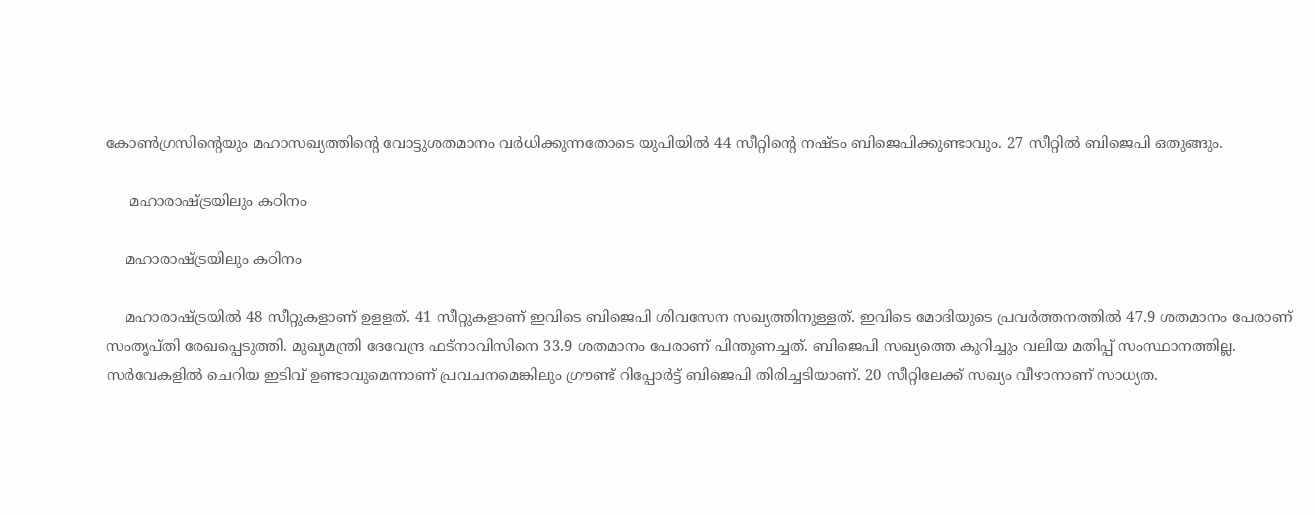കോണ്‍ഗ്രസിന്റെയും മഹാസഖ്യത്തിന്റെ വോട്ടുശതമാനം വര്‍ധിക്കുന്നതോടെ യുപിയില്‍ 44 സീറ്റിന്റെ നഷ്ടം ബിജെപിക്കുണ്ടാവും. 27 സീറ്റില്‍ ബിജെപി ഒതുങ്ങും.

     മഹാരാഷ്ട്രയിലും കഠിനം

    മഹാരാഷ്ട്രയിലും കഠിനം

    മഹാരാഷ്ട്രയില്‍ 48 സീറ്റുകളാണ് ഉളളത്. 41 സീറ്റുകളാണ് ഇവിടെ ബിജെപി ശിവസേന സഖ്യത്തിനുള്ളത്. ഇവിടെ മോദിയുടെ പ്രവര്‍ത്തനത്തില്‍ 47.9 ശതമാനം പേരാണ് സംതൃപ്തി രേഖപ്പെടുത്തി. മുഖ്യമന്ത്രി ദേവേന്ദ്ര ഫട്‌നാവിസിനെ 33.9 ശതമാനം പേരാണ് പിന്തുണച്ചത്. ബിജെപി സഖ്യത്തെ കുറിച്ചും വലിയ മതിപ്പ് സംസ്ഥാനത്തില്ല. സര്‍വേകളില്‍ ചെറിയ ഇടിവ് ഉണ്ടാവുമെന്നാണ് പ്രവചനമെങ്കിലും ഗ്രൗണ്ട് റിപ്പോര്‍ട്ട് ബിജെപി തിരിച്ചടിയാണ്. 20 സീറ്റിലേക്ക് സഖ്യം വീഴാനാണ് സാധ്യത.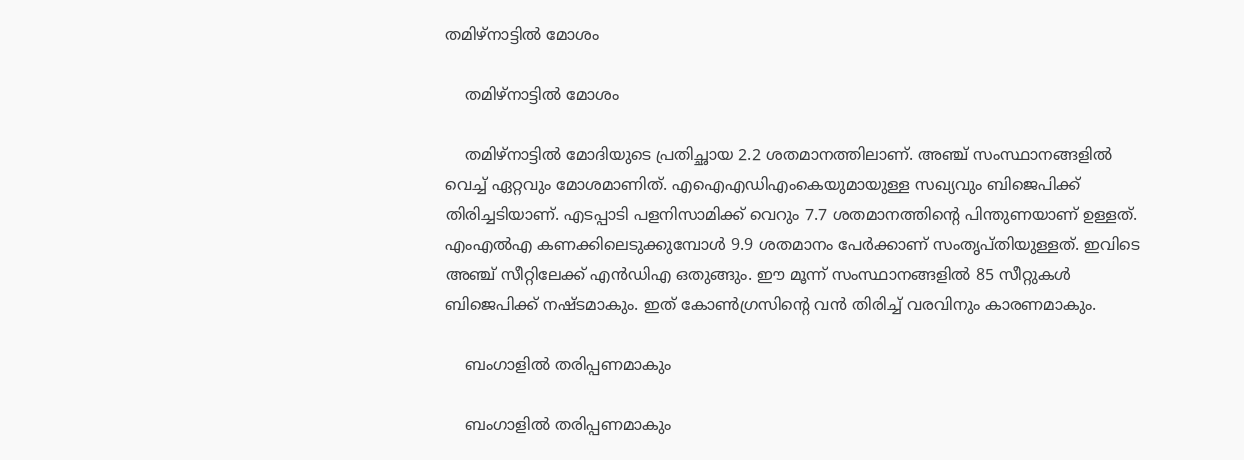തമിഴ്‌നാട്ടില്‍ മോശം

    തമിഴ്‌നാട്ടില്‍ മോശം

    തമിഴ്‌നാട്ടില്‍ മോദിയുടെ പ്രതിച്ഛായ 2.2 ശതമാനത്തിലാണ്. അഞ്ച് സംസ്ഥാനങ്ങളില്‍ വെച്ച് ഏറ്റവും മോശമാണിത്. എഐഎഡിഎംകെയുമായുള്ള സഖ്യവും ബിജെപിക്ക് തിരിച്ചടിയാണ്. എടപ്പാടി പളനിസാമിക്ക് വെറും 7.7 ശതമാനത്തിന്റെ പിന്തുണയാണ് ഉള്ളത്. എംഎല്‍എ കണക്കിലെടുക്കുമ്പോള്‍ 9.9 ശതമാനം പേര്‍ക്കാണ് സംതൃപ്തിയുള്ളത്. ഇവിടെ അഞ്ച് സീറ്റിലേക്ക് എന്‍ഡിഎ ഒതുങ്ങും. ഈ മൂന്ന് സംസ്ഥാനങ്ങളില്‍ 85 സീറ്റുകള്‍ ബിജെപിക്ക് നഷ്ടമാകും. ഇത് കോണ്‍ഗ്രസിന്റെ വന്‍ തിരിച്ച് വരവിനും കാരണമാകും.

    ബംഗാളില്‍ തരിപ്പണമാകും

    ബംഗാളില്‍ തരിപ്പണമാകും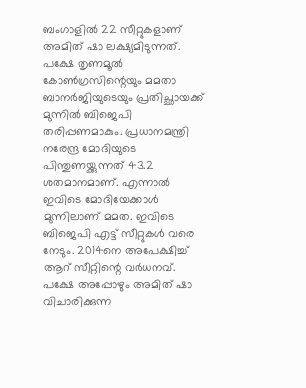ബംഗാളില്‍ 22 സീറ്റുകളാണ് അമിത് ഷാ ലക്ഷ്യമിടുന്നത്. പക്ഷേ തൃണമൂല്‍ കോണ്‍ഗ്രസിന്റെയും മമതാ ബാനര്‍ജിയുടെയും പ്രതിച്ഛായക്ക് മുന്നില്‍ ബിജെപി തരിപ്പണമാകും. പ്രധാനമന്ത്രി നരേന്ദ്ര മോദിയുടെ പിന്തുണയ്ക്കുന്നത് 43.2 ശതമാനമാണ്. എന്നാല്‍ ഇവിടെ മോദിയേക്കാള്‍ മുന്നിലാണ് മമത. ഇവിടെ ബിജെപി എട്ട് സീറ്റുകള്‍ വരെ നേടും. 2014നെ അപേക്ഷിച്ച് ആറ് സീറ്റിന്റെ വര്‍ധനവ്. പക്ഷേ അപ്പോഴും അമിത് ഷാ വിചാരിക്കുന്ന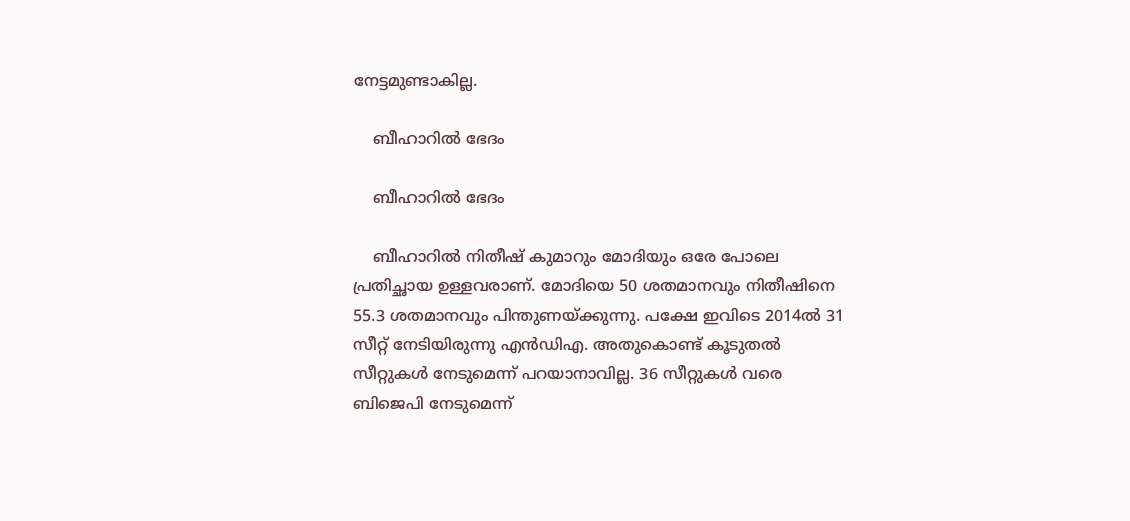നേട്ടമുണ്ടാകില്ല.

    ബീഹാറില്‍ ഭേദം

    ബീഹാറില്‍ ഭേദം

    ബീഹാറില്‍ നിതീഷ് കുമാറും മോദിയും ഒരേ പോലെ പ്രതിച്ഛായ ഉള്ളവരാണ്. മോദിയെ 50 ശതമാനവും നിതീഷിനെ 55.3 ശതമാനവും പിന്തുണയ്ക്കുന്നു. പക്ഷേ ഇവിടെ 2014ല്‍ 31 സീറ്റ് നേടിയിരുന്നു എന്‍ഡിഎ. അതുകൊണ്ട് കൂടുതല്‍ സീറ്റുകള്‍ നേടുമെന്ന് പറയാനാവില്ല. 36 സീറ്റുകള്‍ വരെ ബിജെപി നേടുമെന്ന്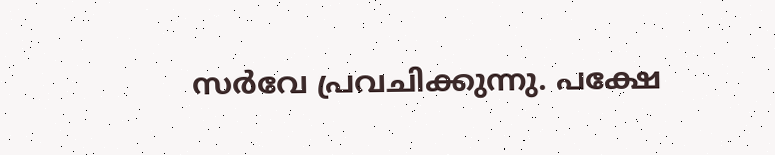സര്‍വേ പ്രവചിക്കുന്നു. പക്ഷേ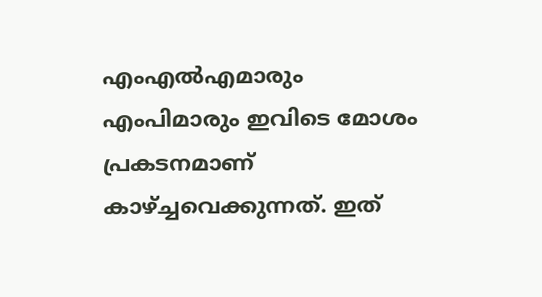എംഎല്‍എമാരും എംപിമാരും ഇവിടെ മോശം പ്രകടനമാണ് കാഴ്ച്ചവെക്കുന്നത്. ഇത്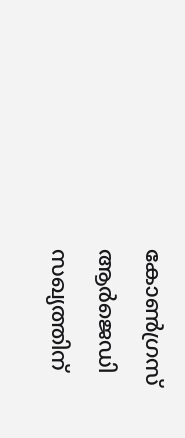കോണ്‍ഗ്രസ് ആര്‍ജെഡി സഖ്യത്തിന്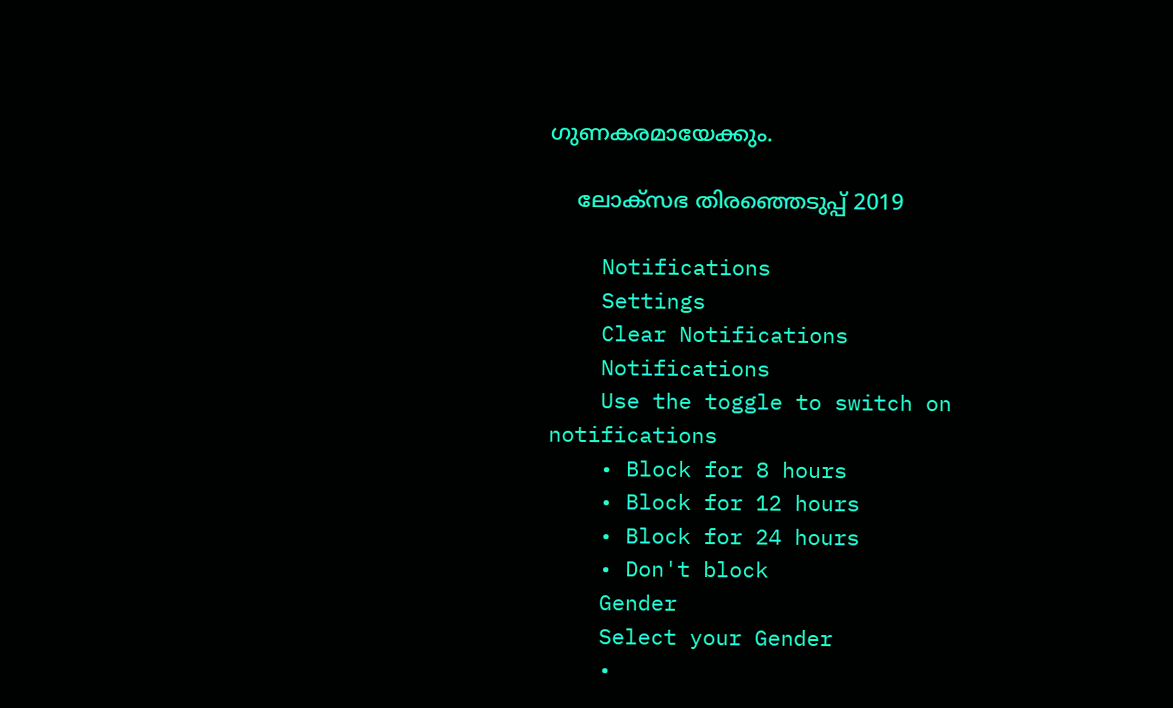ഗുണകരമായേക്കും.

    ലോക്സഭ തിരഞ്ഞെടുപ്പ് 2019

    Notifications
    Settings
    Clear Notifications
    Notifications
    Use the toggle to switch on notifications
    • Block for 8 hours
    • Block for 12 hours
    • Block for 24 hours
    • Don't block
    Gender
    Select your Gender
    •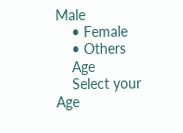Male
    • Female
    • Others
    Age
    Select your Age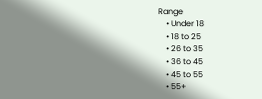Range
    • Under 18
    • 18 to 25
    • 26 to 35
    • 36 to 45
    • 45 to 55
    • 55+